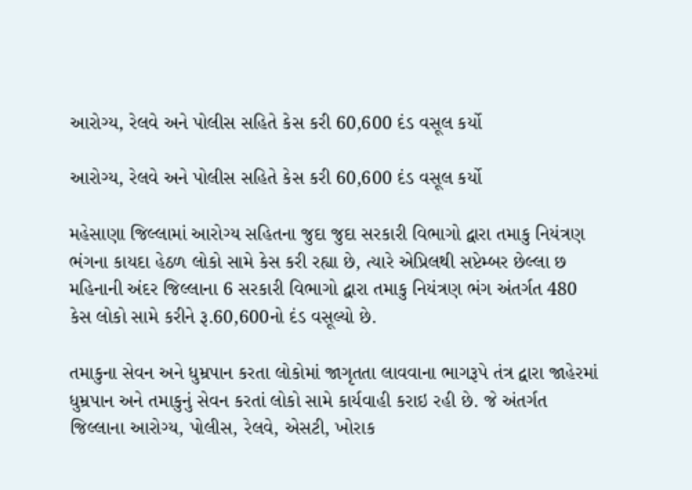આરોગ્ય, રેલવે અને પોલીસ સહિતે કેસ કરી 60,600 દંડ વસૂલ કર્યો

આરોગ્ય, રેલવે અને પોલીસ સહિતે કેસ કરી 60,600 દંડ વસૂલ કર્યો

મહેસાણા જિલ્લામાં આરોગ્ય સહિતના જુદા જુદા સરકારી વિભાગો દ્વારા તમાકુ નિયંત્રણ ભંગના કાયદા હેઠળ લોકો સામે કેસ કરી રહ્યા છે, ત્યારે એપ્રિલથી સપ્ટેમ્બર છેલ્લા છ મહિનાની અંદર જિલ્લાના 6 સરકારી વિભાગો દ્વારા તમાકુ નિયંત્રણ ભંગ અંતર્ગત 480 કેસ લોકો સામે કરીને રૂ.60,600નો દંડ વસૂલ્યો છે.

તમાકુના સેવન અને ધુમ્રપાન કરતા લોકોમાં જાગૃતતા લાવવાના ભાગરૂપે તંત્ર દ્વારા જાહેરમાં ધુમ્રપાન અને તમાકુનું સેવન કરતાં લોકો સામે કાર્યવાહી કરાઇ રહી છે. જે અંતર્ગત જિલ્લાના આરોગ્ય, પોલીસ, રેલવે, એસટી, ખોરાક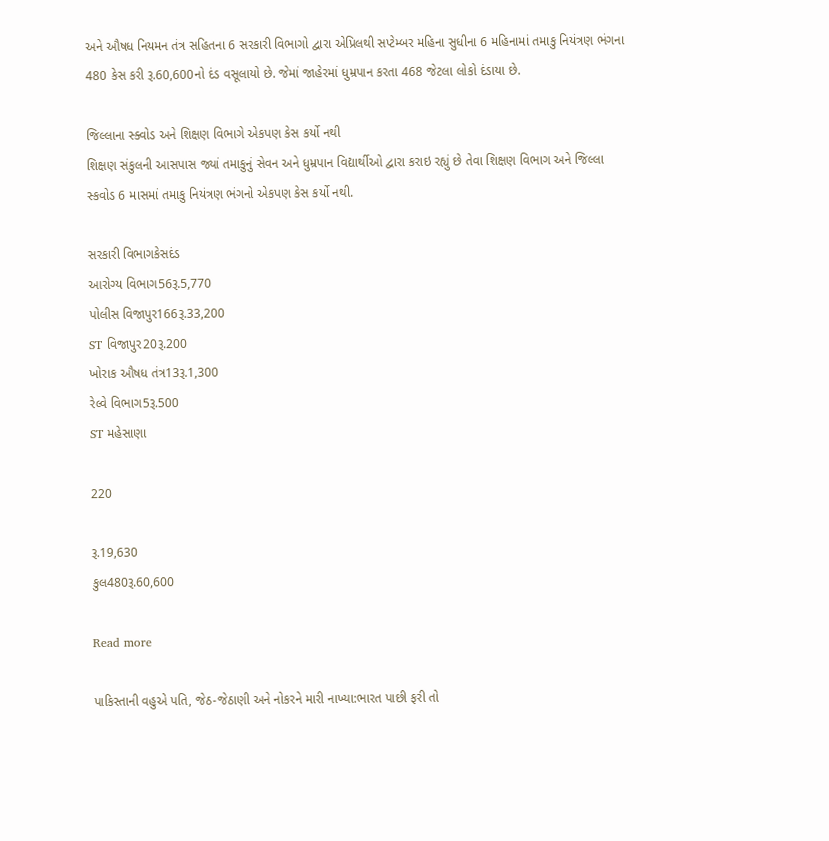અને ઔષધ નિયમન તંત્ર સહિતના 6 સરકારી વિભાગો દ્વારા એપ્રિલથી સપ્ટેમ્બર મહિના સુધીના 6 મહિનામાં તમાકુ નિયંત્રણ ભંગના 480 કેસ કરી રૂ.60,600નો દંડ વસૂલાયો છે. જેમાં જાહેરમાં ધુમ્રપાન કરતા 468 જેટલા લોકો દંડાયા છે.

જિલ્લાના સ્ક્વોડ અને શિક્ષણ વિભાગે એકપણ કેસ કર્યો નથી
શિક્ષણ સંકુલની આસપાસ જ્યાં તમાકુનું સેવન અને ધુમ્રપાન વિદ્યાર્થીઓ દ્વારા કરાઇ રહ્યું છે તેવા શિક્ષણ વિભાગ અને જિલ્લા સ્કવોડ 6 માસમાં તમાકુ નિયંત્રણ ભંગનો એકપણ કેસ કર્યો નથી.

સરકારી વિભાગકેસદંડ
આરોગ્ય વિભાગ56રૂ.5,770
પોલીસ વિજાપુર166રૂ.33,200
ST વિજાપુર20રૂ.200
ખોરાક ઔષધ તંત્ર13રૂ.1,300
રેલ્વે વિભાગ5રૂ.500
ST મહેસાણા

220

રૂ.19,630
કુલ480રૂ.60,600

Read more

પાકિસ્તાની વહુએ પતિ, જેઠ-જેઠાણી અને નોકરને મારી નાખ્યા:ભારત પાછી ફરી તો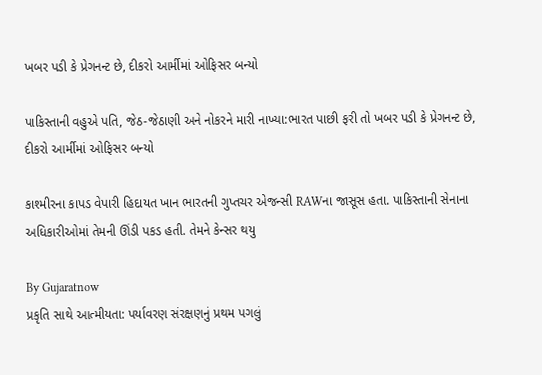ખબર પડી કે પ્રેગનન્ટ છે, દીકરો આર્મીમાં ઓફિસર બન્યો

પાકિસ્તાની વહુએ પતિ, જેઠ-જેઠાણી અને નોકરને મારી નાખ્યા:ભારત પાછી ફરી તો ખબર પડી કે પ્રેગનન્ટ છે, દીકરો આર્મીમાં ઓફિસર બન્યો

કાશ્મીરના કાપડ વેપારી હિદાયત ખાન ભારતની ગુપ્તચર એજન્સી RAWના જાસૂસ હતા. પાકિસ્તાની સેનાના અધિકારીઓમાં તેમની ઊંડી પકડ હતી. તેમને કેન્સર થયુ

By Gujaratnow
પ્રકૃતિ સાથે આત્મીયતા: પર્યાવરણ સંરક્ષણનું પ્રથમ પગલું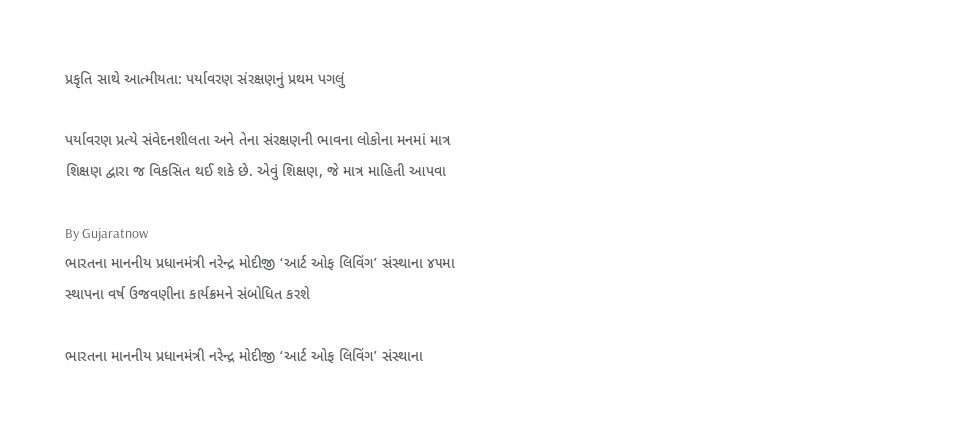પ્રકૃતિ સાથે આત્મીયતા: પર્યાવરણ સંરક્ષણનું પ્રથમ પગલું

પર્યાવરણ પ્રત્યે સંવેદનશીલતા અને તેના સંરક્ષણની ભાવના લોકોના મનમાં માત્ર શિક્ષણ દ્વારા જ વિકસિત થઈ શકે છે. એવું શિક્ષણ, જે માત્ર માહિતી આપવા

By Gujaratnow
ભારતના માનનીય પ્રધાનમંત્રી નરેન્દ્ર મોદીજી ‘આર્ટ ઓફ લિવિંગ’ સંસ્થાના ૪૫મા સ્થાપના વર્ષ ઉજવણીના કાર્યક્રમને સંબોધિત કરશે

ભારતના માનનીય પ્રધાનમંત્રી નરેન્દ્ર મોદીજી ‘આર્ટ ઓફ લિવિંગ’ સંસ્થાના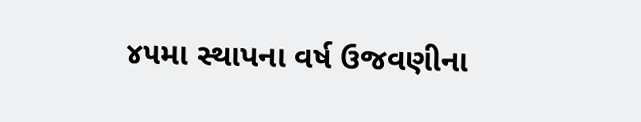૪૫મા સ્થાપના વર્ષ ઉજવણીના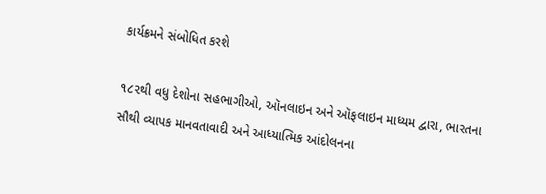કાર્યક્રમને સંબોધિત કરશે

૧૮૨થી વધુ દેશોના સહભાગીઓ, ઑનલાઇન અને ઑફલાઇન માધ્યમ દ્વારા, ભારતના સૌથી વ્યાપક માનવતાવાદી અને આધ્યાત્મિક આંદોલનના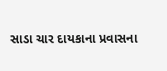સાડા ચાર દાયકાના પ્રવાસના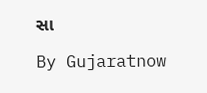સા

By Gujaratnow